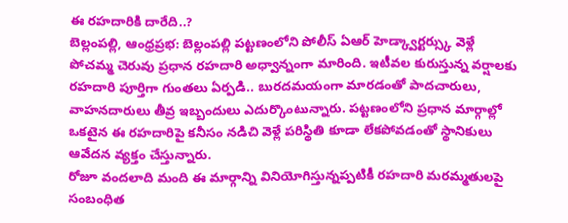ఈ రహదారికి దారేది..?
బెల్లంపల్లి, ఆంధ్రప్రభ: బెల్లంపల్లి పట్టణంలోని పోలీస్ ఏఆర్ హెడ్క్వార్టర్స్కు వెళ్లే పోచమ్మ చెరువు ప్రధాన రహదారి అధ్వాన్నంగా మారింది. ఇటీవల కురుస్తున్న వర్షాలకు రహదారి పూర్తిగా గుంతలు ఏర్పడి.. బురదమయంగా మారడంతో పాదచారులు, వాహనదారులు తీవ్ర ఇబ్బందులు ఎదుర్కొంటున్నారు. పట్టణంలోని ప్రధాన మార్గాల్లో ఒకటైన ఈ రహదారిపై కనీసం నడిచి వెళ్లే పరిస్థితి కూడా లేకపోవడంతో స్థానికులు ఆవేదన వ్యక్తం చేస్తున్నారు.
రోజూ వందలాది మంది ఈ మార్గాన్ని వినియోగిస్తున్నప్పటికీ రహదారి మరమ్మతులపై సంబంధిత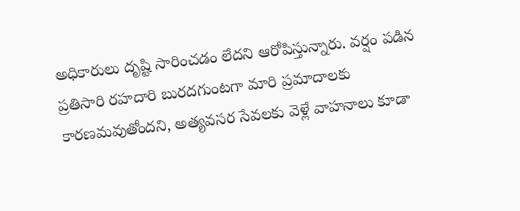అధికారులు దృష్టి సారించడం లేదని ఆరోపిస్తున్నారు. వర్షం పడిన ప్రతిసారి రహదారి బురదగుంటగా మారి ప్రమాదాలకు కారణమవుతోందని, అత్యవసర సేవలకు వెళ్లే వాహనాలు కూడా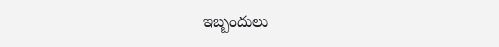ఇబ్బందులు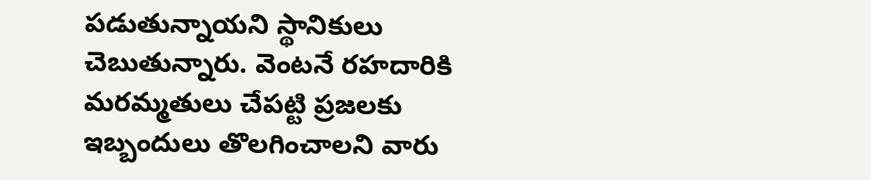పడుతున్నాయని స్థానికులు చెబుతున్నారు. వెంటనే రహదారికి మరమ్మతులు చేపట్టి ప్రజలకు ఇబ్బందులు తొలగించాలని వారు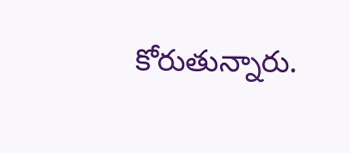కోరుతున్నారు.